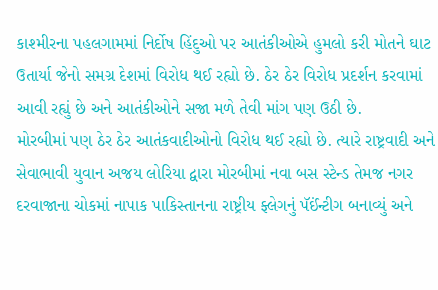કાશ્મીરના પહલગામમાં નિર્દોષ હિંદુઓ પર આતંકીઓએ હુમલો કરી મોતને ઘાટ ઉતાર્યા જેનો સમગ્ર દેશમાં વિરોધ થઈ રહ્યો છે. ઠેર ઠેર વિરોધ પ્રદર્શન કરવામાં આવી રહ્યું છે અને આતંકીઓને સજા મળે તેવી માંગ પણ ઉઠી છે.
મોરબીમાં પણ ઠેર ઠેર આતંકવાદીઓનો વિરોધ થઈ રહ્યો છે. ત્યારે રાષ્ટ્રવાદી અને સેવાભાવી યુવાન અજય લોરિયા દ્વારા મોરબીમાં નવા બસ સ્ટેન્ડ તેમજ નગર દરવાજાના ચોકમાં નાપાક પાકિસ્તાનના રાષ્ટ્રીય ફ્લેગનું પૅઈંન્ટીગ બનાવ્યું અને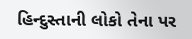હિન્દુસ્તાની લોકો તેના પર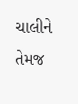ચાલીને તેમજ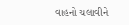વાહનો ચલાવીને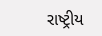રાષ્ટ્રીય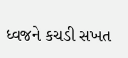ધ્વજને કચડી સખત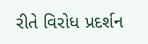રીતે વિરોધ પ્રદર્શન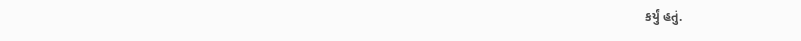કર્યું હતું.